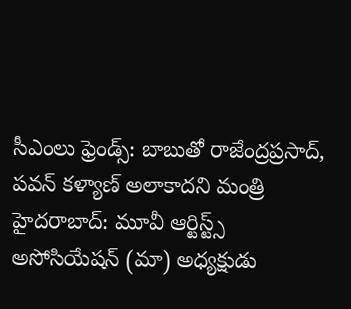సీఎంలు ఫ్రెండ్స్: బాబుతో రాజేంద్రప్రసాద్, పవన్ కళ్యాణ్ అలాకాదని మంత్రి
హైదరాబాద్: మూవీ ఆర్టిస్ట్స్ అసోసియేషన్ (మా) అధ్యక్షుడు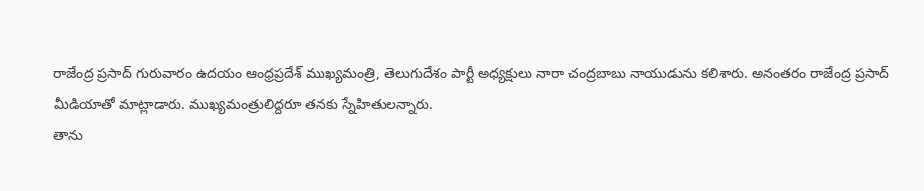రాజేంద్ర ప్రసాద్ గురువారం ఉదయం ఆంధ్రప్రదేశ్ ముఖ్యమంత్రి, తెలుగుదేశం పార్టీ అధ్యక్షులు నారా చంద్రబాబు నాయుడును కలిశారు. అనంతరం రాజేంద్ర ప్రసాద్ మీడియాతో మాట్లాడారు. ముఖ్యమంత్రులిద్దరూ తనకు స్నేహితులన్నారు.
తాను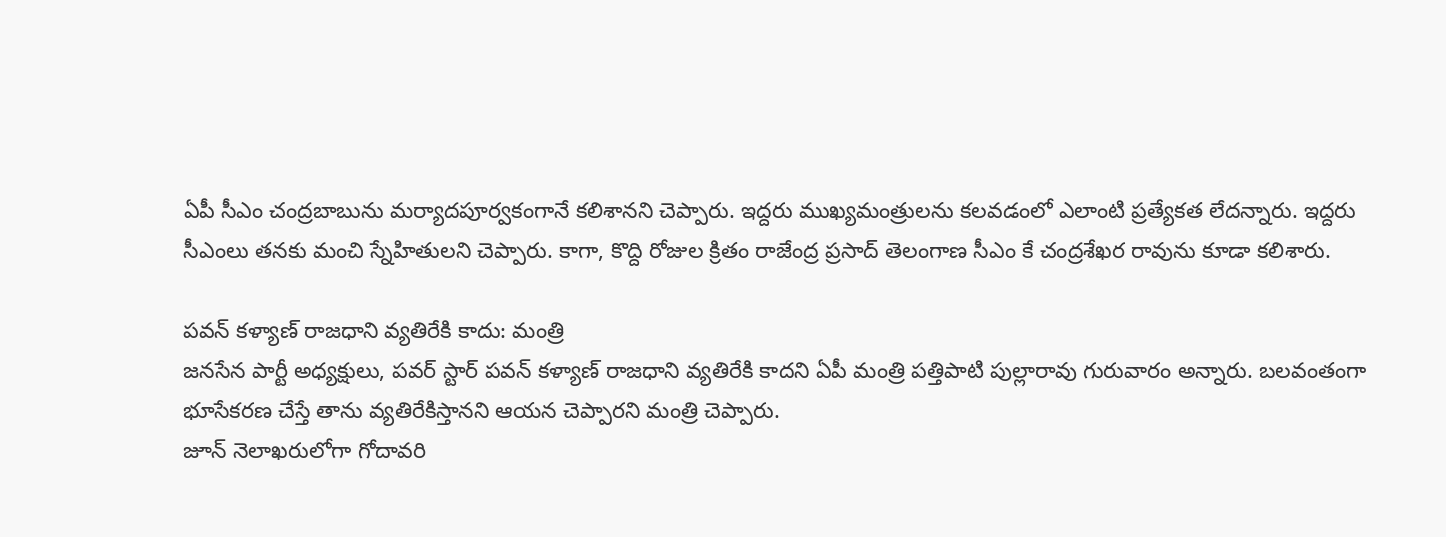ఏపీ సీఎం చంద్రబాబును మర్యాదపూర్వకంగానే కలిశానని చెప్పారు. ఇద్దరు ముఖ్యమంత్రులను కలవడంలో ఎలాంటి ప్రత్యేకత లేదన్నారు. ఇద్దరు సీఎంలు తనకు మంచి స్నేహితులని చెప్పారు. కాగా, కొద్ది రోజుల క్రితం రాజేంద్ర ప్రసాద్ తెలంగాణ సీఎం కే చంద్రశేఖర రావును కూడా కలిశారు.

పవన్ కళ్యాణ్ రాజధాని వ్యతిరేకి కాదు: మంత్రి
జనసేన పార్టీ అధ్యక్షులు, పవర్ స్టార్ పవన్ కళ్యాణ్ రాజధాని వ్యతిరేకి కాదని ఏపీ మంత్రి పత్తిపాటి పుల్లారావు గురువారం అన్నారు. బలవంతంగా భూసేకరణ చేస్తే తాను వ్యతిరేకిస్తానని ఆయన చెప్పారని మంత్రి చెప్పారు.
జూన్ నెలాఖరులోగా గోదావరి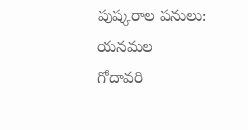పుష్కరాల పనులు: యనమల
గోదావరి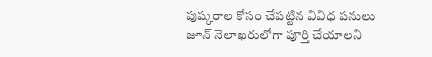పుష్కరాల కోసం చేపట్టిన వివిధ పనులు జూన్ నెలాఖరులోగా పూర్తి చేయాలని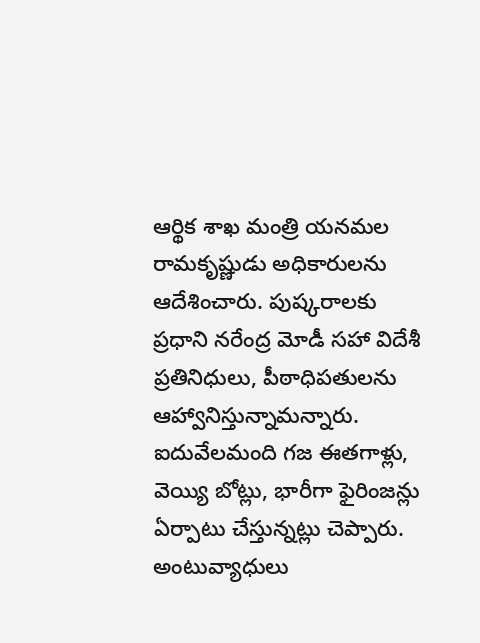ఆర్థిక శాఖ మంత్రి యనమల రామకృష్ణుడు అధికారులను ఆదేశించారు. పుష్కరాలకు ప్రధాని నరేంద్ర మోడీ సహా విదేశీ ప్రతినిధులు, పీఠాధిపతులను ఆహ్వానిస్తున్నామన్నారు. ఐదువేలమంది గజ ఈతగాళ్లు, వెయ్యి బోట్లు, భారీగా ఫైరింజన్లు ఏర్పాటు చేస్తున్నట్లు చెప్పారు. అంటువ్యాధులు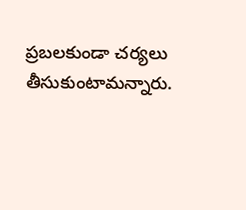ప్రబలకుండా చర్యలు తీసుకుంటామన్నారు.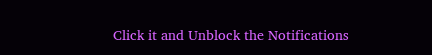Click it and Unblock the Notifications